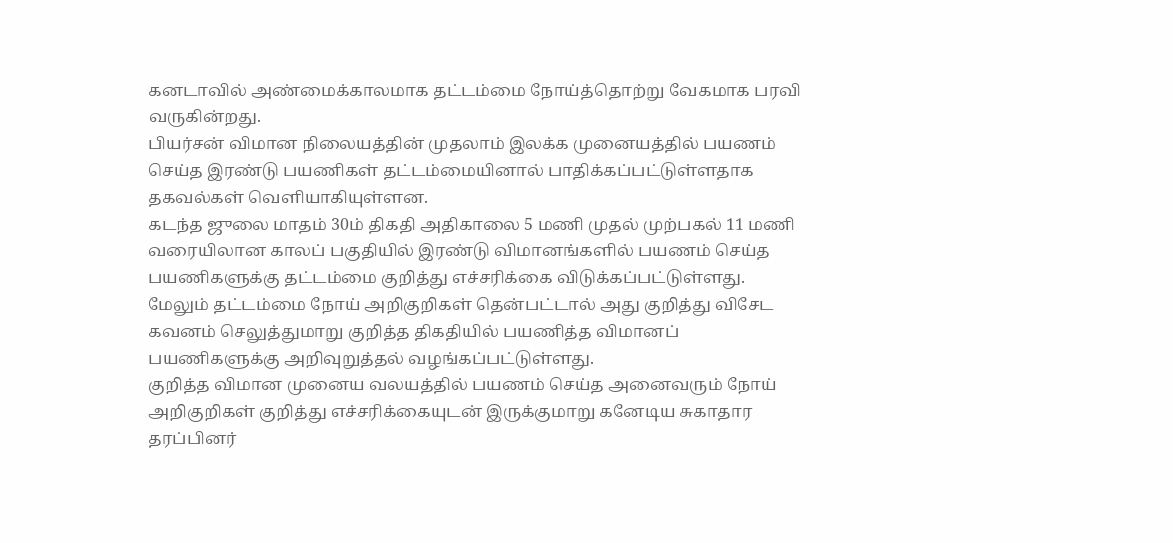கனடாவில் அண்மைக்காலமாக தட்டம்மை நோய்த்தொற்று வேகமாக பரவி வருகின்றது.
பியர்சன் விமான நிலையத்தின் முதலாம் இலக்க முனையத்தில் பயணம் செய்த இரண்டு பயணிகள் தட்டம்மையினால் பாதிக்கப்பட்டுள்ளதாக தகவல்கள் வெளியாகியுள்ளன.
கடந்த ஜுலை மாதம் 30ம் திகதி அதிகாலை 5 மணி முதல் முற்பகல் 11 மணி வரையிலான காலப் பகுதியில் இரண்டு விமானங்களில் பயணம் செய்த பயணிகளுக்கு தட்டம்மை குறித்து எச்சரிக்கை விடுக்கப்பட்டுள்ளது.
மேலும் தட்டம்மை நோய் அறிகுறிகள் தென்பட்டால் அது குறித்து விசேட கவனம் செலுத்துமாறு குறித்த திகதியில் பயணித்த விமானப் பயணிகளுக்கு அறிவுறுத்தல் வழங்கப்பட்டுள்ளது.
குறித்த விமான முனைய வலயத்தில் பயணம் செய்த அனைவரும் நோய் அறிகுறிகள் குறித்து எச்சரிக்கையுடன் இருக்குமாறு கனேடிய சுகாதார தரப்பினர்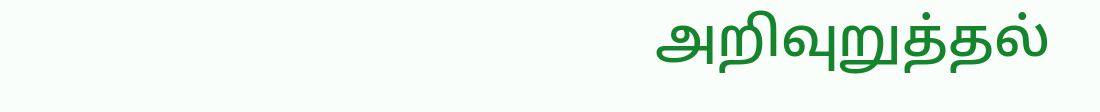அறிவுறுத்தல்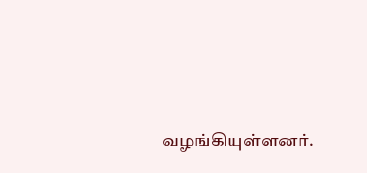வழங்கியுள்ளனர்.